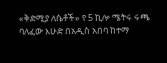«ቅድሚያ ለሴቶች» የ 5 ኪሎ ሜትሩ ሩጫ
ባለፈው እሁድ በአዲስ አበባ ከተማ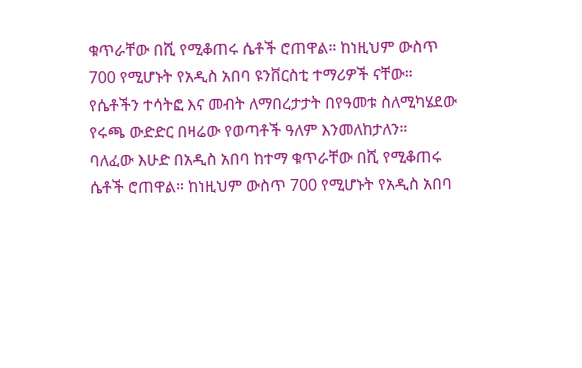ቁጥራቸው በሺ የሚቆጠሩ ሴቶች ሮጠዋል። ከነዚህም ውስጥ 700 የሚሆኑት የአዲስ አበባ ዩንቨርስቲ ተማሪዎች ናቸው። የሴቶችን ተሳትፎ እና መብት ለማበረታታት በየዓመቱ ስለሚካሄደው የሩጫ ውድድር በዛሬው የወጣቶች ዓለም እንመለከታለን።
ባለፈው እሁድ በአዲስ አበባ ከተማ ቁጥራቸው በሺ የሚቆጠሩ ሴቶች ሮጠዋል። ከነዚህም ውስጥ 700 የሚሆኑት የአዲስ አበባ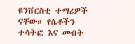ዩንቨርስቲ ተማሪዎች ናቸው። የሴቶችን ተሳትፎ እና መብት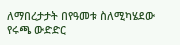ለማበረታታት በየዓመቱ ስለሚካሄደው የሩጫ ውድድር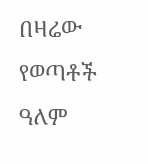በዛሬው የወጣቶች ዓለም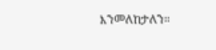እንመለከታለን።